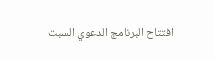افتتاح البرنامج الدعوي السبت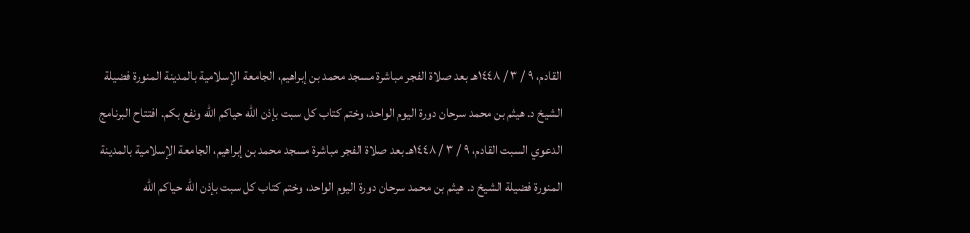القادم، ٩ / ٣ / ١٤٤٨هـ بعد صلاة الفجر مباشرة مسجد محمد بن إبراهيم، الجامعة الإسلامية بالمدينة المنورة فضيلة الشيخ د. هيثم بن محمد سرحان دورة اليوم الواحد، وختم كتاب كل سبت بإذن الله حياكم الله ونفع بكم. افتتاح البرنامج الدعوي السبت القادم، ٩ / ٣ / ١٤٤٨هـ بعد صلاة الفجر مباشرة مسجد محمد بن إبراهيم، الجامعة الإسلامية بالمدينة المنورة فضيلة الشيخ د. هيثم بن محمد سرحان دورة اليوم الواحد، وختم كتاب كل سبت بإذن الله حياكم الله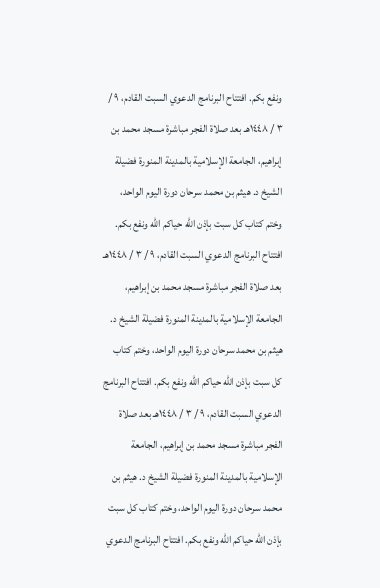ونفع بكم. افتتاح البرنامج الدعوي السبت القادم، ٩ / ٣ / ١٤٤٨هـ بعد صلاة الفجر مباشرة مسجد محمد بن إبراهيم، الجامعة الإسلامية بالمدينة المنورة فضيلة الشيخ د. هيثم بن محمد سرحان دورة اليوم الواحد، وختم كتاب كل سبت بإذن الله حياكم الله ونفع بكم. افتتاح البرنامج الدعوي السبت القادم، ٩ / ٣ / ١٤٤٨هـ بعد صلاة الفجر مباشرة مسجد محمد بن إبراهيم، الجامعة الإسلامية بالمدينة المنورة فضيلة الشيخ د. هيثم بن محمد سرحان دورة اليوم الواحد، وختم كتاب كل سبت بإذن الله حياكم الله ونفع بكم. افتتاح البرنامج الدعوي السبت القادم، ٩ / ٣ / ١٤٤٨هـ بعد صلاة الفجر مباشرة مسجد محمد بن إبراهيم، الجامعة الإسلامية بالمدينة المنورة فضيلة الشيخ د. هيثم بن محمد سرحان دورة اليوم الواحد، وختم كتاب كل سبت بإذن الله حياكم الله ونفع بكم. افتتاح البرنامج الدعوي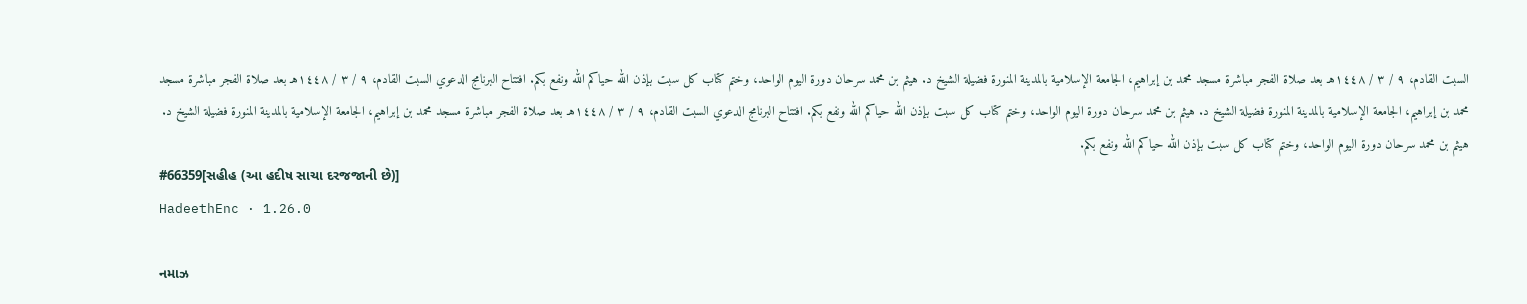السبت القادم، ٩ / ٣ / ١٤٤٨هـ بعد صلاة الفجر مباشرة مسجد محمد بن إبراهيم، الجامعة الإسلامية بالمدينة المنورة فضيلة الشيخ د. هيثم بن محمد سرحان دورة اليوم الواحد، وختم كتاب كل سبت بإذن الله حياكم الله ونفع بكم. افتتاح البرنامج الدعوي السبت القادم، ٩ / ٣ / ١٤٤٨هـ بعد صلاة الفجر مباشرة مسجد محمد بن إبراهيم، الجامعة الإسلامية بالمدينة المنورة فضيلة الشيخ د. هيثم بن محمد سرحان دورة اليوم الواحد، وختم كتاب كل سبت بإذن الله حياكم الله ونفع بكم. افتتاح البرنامج الدعوي السبت القادم، ٩ / ٣ / ١٤٤٨هـ بعد صلاة الفجر مباشرة مسجد محمد بن إبراهيم، الجامعة الإسلامية بالمدينة المنورة فضيلة الشيخ د. هيثم بن محمد سرحان دورة اليوم الواحد، وختم كتاب كل سبت بإذن الله حياكم الله ونفع بكم.
#66359[સહીહ (આ હદીષ સાચા દરજજાની છે)]
HadeethEnc · 1.26.0

નમાઝ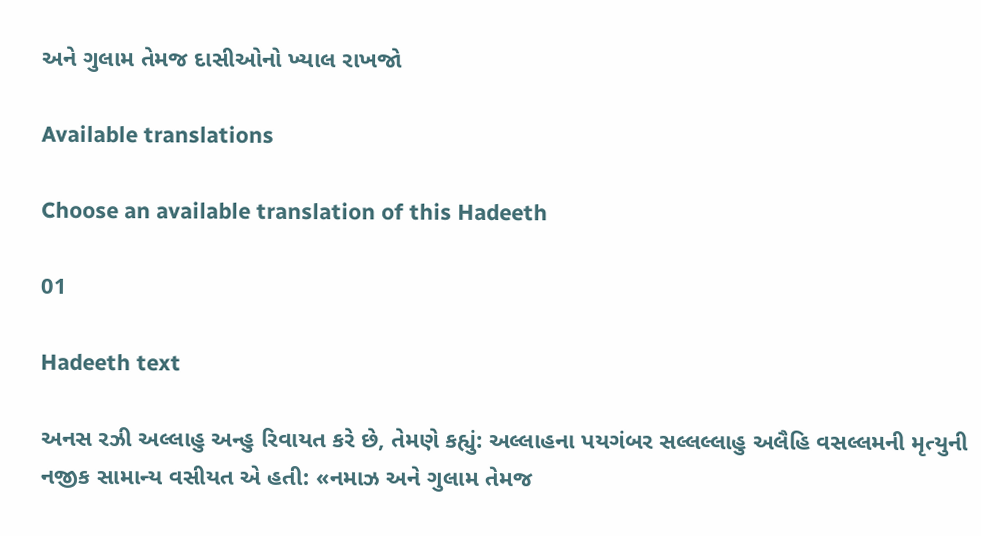અને ગુલામ તેમજ દાસીઓનો ખ્યાલ રાખજો

Available translations

Choose an available translation of this Hadeeth

01

Hadeeth text

અનસ રઝી અલ્લાહુ અન્હુ રિવાયત કરે છે, તેમણે કહ્યું: અલ્લાહના પયગંબર સલ્લલ્લાહુ અલૈહિ વસલ્લમની મૃત્યુની નજીક સામાન્ય વસીયત એ હતી: «નમાઝ અને ગુલામ તેમજ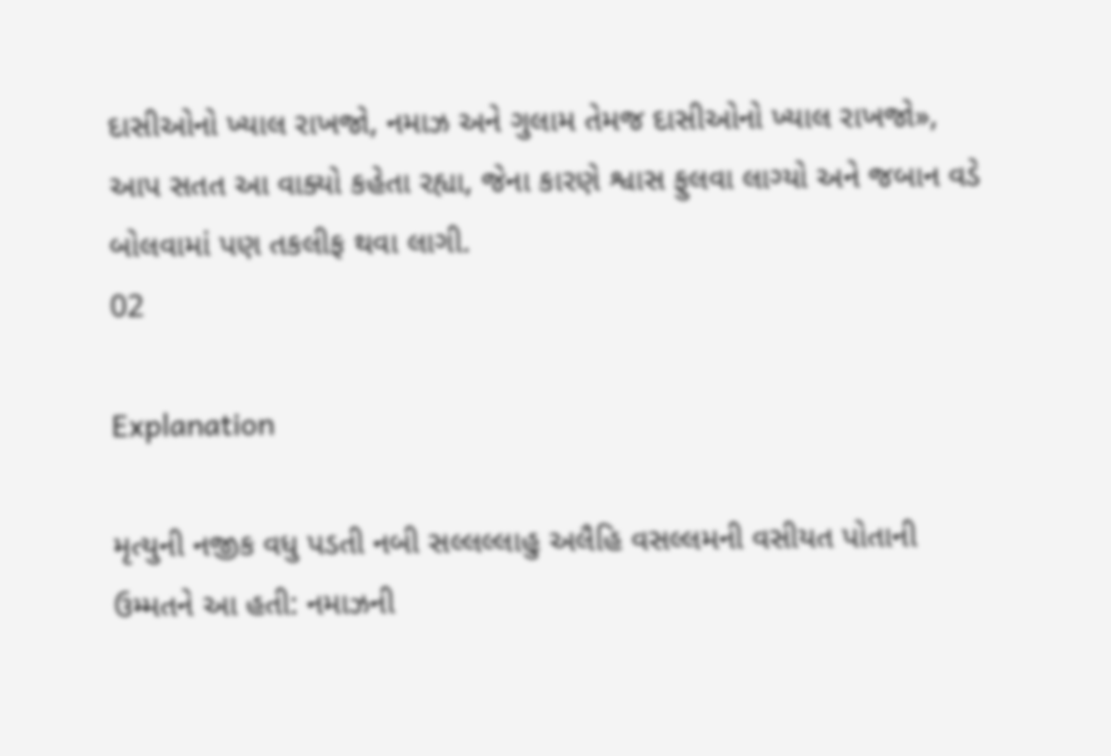દાસીઓનો ખ્યાલ રાખજો, નમાઝ અને ગુલામ તેમજ દાસીઓનો ખ્યાલ રાખજો», આપ સતત આ વાક્યો કહેતા રહ્યા, જેના કારણે શ્વાસ ફુલવા લાગ્યો અને જબાન વડે બોલવામાં પણ તકલીફ થવા લાગી.
02

Explanation

મૃત્યુની નજીક વધુ પડતી નબી સલ્લલ્લાહુ અલૈહિ વસલ્લમની વસીયત પોતાની ઉમ્મતને આ હતી: નમાઝની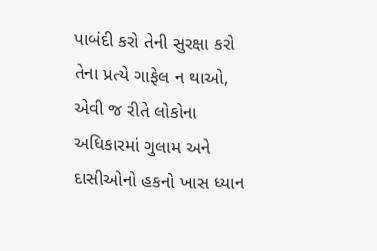પાબંદી કરો તેની સુરક્ષા કરો તેના પ્રત્યે ગાફેલ ન થાઓ, એવી જ રીતે લોકોના અધિકારમાં ગુલામ અને દાસીઓનો હકનો ખાસ ધ્યાન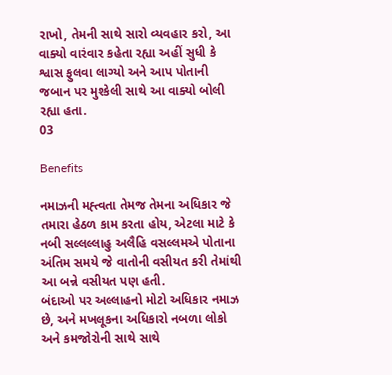રાખો, તેમની સાથે સારો વ્યવહાર કરો, આ વાક્યો વારંવાર કહેતા રહ્યા અહીં સુધી કે શ્વાસ ફુલવા લાગ્યો અને આપ પોતાની જબાન પર મુશ્કેલી સાથે આ વાક્યો બોલી રહ્યા હતા.
03

Benefits

નમાઝની મહ્ત્વતા તેમજ તેમના અધિકાર જે તમારા હેઠળ કામ કરતા હોય, એટલા માટે કે નબી સલ્લલ્લાહુ અલૈહિ વસલ્લમએ પોતાના અંતિમ સમયે જે વાતોની વસીયત કરી તેમાંથી આ બન્ને વસીયત પણ હતી.
બંદાઓ પર અલ્લાહનો મોટો અધિકાર નમાઝ છે, અને મખલૂકના અધિકારો નબળા લોકો અને કમજોરોની સાથે સાથે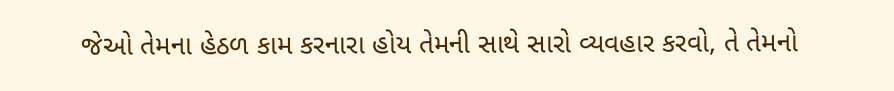જેઓ તેમના હેઠળ કામ કરનારા હોય તેમની સાથે સારો વ્યવહાર કરવો, તે તેમનો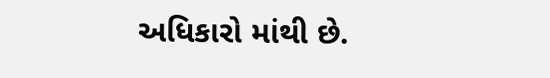અધિકારો માંથી છે.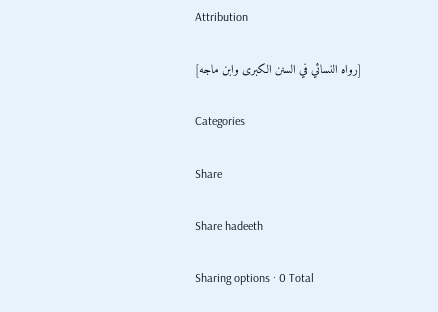Attribution

[رواه النسائي في السنن الكبرى وابن ماجه]

Categories

Share

Share hadeeth

Sharing options · 0 Total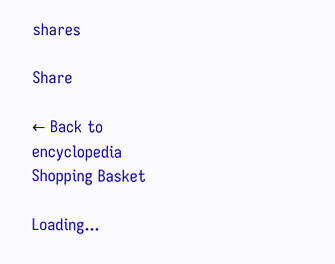shares

Share

← Back to encyclopedia
Shopping Basket

Loading...